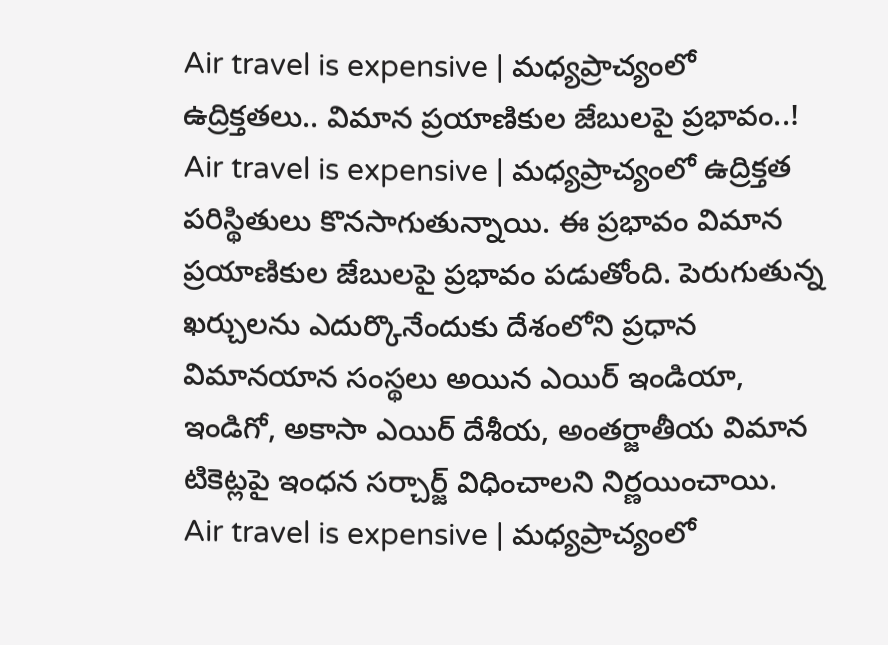Air travel is expensive | మధ్యప్రాచ్యంలో ఉద్రిక్తతలు.. విమాన ప్రయాణికుల జేబులపై ప్రభావం..!
Air travel is expensive | మధ్యప్రాచ్యంలో ఉద్రిక్తత పరిస్థితులు కొనసాగుతున్నాయి. ఈ ప్రభావం విమాన ప్రయాణికుల జేబులపై ప్రభావం పడుతోంది. పెరుగుతున్న ఖర్చులను ఎదుర్కొనేందుకు దేశంలోని ప్రధాన విమానయాన సంస్థలు అయిన ఎయిర్ ఇండియా, ఇండిగో, అకాసా ఎయిర్ దేశీయ, అంతర్జాతీయ విమాన టికెట్లపై ఇంధన సర్చార్జ్ విధించాలని నిర్ణయించాయి.
Air travel is expensive | మధ్యప్రాచ్యంలో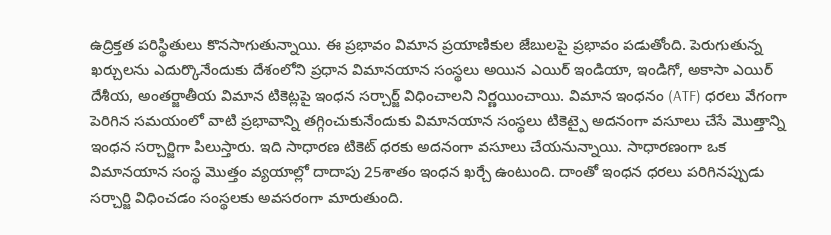ఉద్రిక్తత పరిస్థితులు కొనసాగుతున్నాయి. ఈ ప్రభావం విమాన ప్రయాణికుల జేబులపై ప్రభావం పడుతోంది. పెరుగుతున్న ఖర్చులను ఎదుర్కొనేందుకు దేశంలోని ప్రధాన విమానయాన సంస్థలు అయిన ఎయిర్ ఇండియా, ఇండిగో, అకాసా ఎయిర్ దేశీయ, అంతర్జాతీయ విమాన టికెట్లపై ఇంధన సర్చార్జ్ విధించాలని నిర్ణయించాయి. విమాన ఇంధనం (ATF) ధరలు వేగంగా పెరిగిన సమయంలో వాటి ప్రభావాన్ని తగ్గించుకునేందుకు విమానయాన సంస్థలు టికెట్పై అదనంగా వసూలు చేసే మొత్తాన్ని ఇంధన సర్చార్జిగా పిలుస్తారు. ఇది సాధారణ టికెట్ ధరకు అదనంగా వసూలు చేయనున్నాయి. సాధారణంగా ఒక విమానయాన సంస్థ మొత్తం వ్యయాల్లో దాదాపు 25శాతం ఇంధన ఖర్చే ఉంటుంది. దాంతో ఇంధన ధరలు పరిగినప్పుడు సర్చార్జి విధించడం సంస్థలకు అవసరంగా మారుతుంది.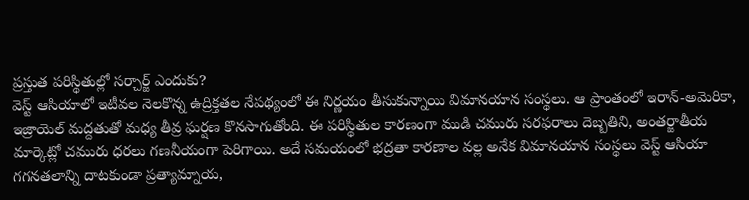ప్రస్తుత పరిస్థితుల్లో సర్చార్జ్ ఎందుకు?
వెస్ట్ ఆసియాలో ఇటీవల నెలకొన్న ఉద్రిక్తతల నేపథ్యంలో ఈ నిర్ణయం తీసుకున్నాయి విమానయాన సంస్థలు. ఆ ప్రాంతంలో ఇరాన్-అమెరికా, ఇజ్రాయెల్ మద్దతుతో మధ్య తీవ్ర ఘర్షణ కొనసాగుతోంది. ఈ పరిస్థితుల కారణంగా ముడి చమురు సరఫరాలు దెబ్బతిని, అంతర్జాతీయ మార్కెట్లో చమురు ధరలు గణనీయంగా పెరిగాయి. అదే సమయంలో భద్రతా కారణాల వల్ల అనేక విమానయాన సంస్థలు వెస్ట్ ఆసియా గగనతలాన్ని దాటకుండా ప్రత్యామ్నాయ,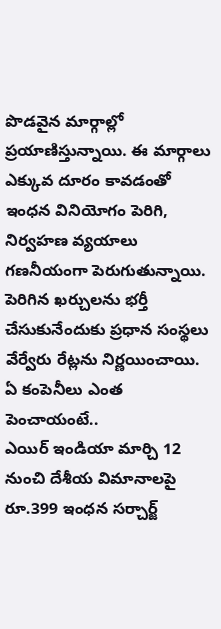పొడవైన మార్గాల్లో ప్రయాణిస్తున్నాయి. ఈ మార్గాలు ఎక్కువ దూరం కావడంతో ఇంధన వినియోగం పెరిగి, నిర్వహణ వ్యయాలు గణనీయంగా పెరుగుతున్నాయి. పెరిగిన ఖర్చులను భర్తీ చేసుకునేందుకు ప్రధాన సంస్థలు వేర్వేరు రేట్లను నిర్ణయించాయి.
ఏ కంపెనీలు ఎంత పెంచాయంటే..
ఎయిర్ ఇండియా మార్చి 12 నుంచి దేశీయ విమానాలపై రూ.399 ఇంధన సర్చార్జ్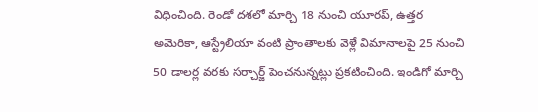విధించింది. రెండో దశలో మార్చి 18 నుంచి యూరప్, ఉత్తర అమెరికా, ఆస్ట్రేలియా వంటి ప్రాంతాలకు వెళ్లే విమానాలపై 25 నుంచి 50 డాలర్ల వరకు సర్చార్జ్ పెంచనున్నట్లు ప్రకటించింది. ఇండిగో మార్చి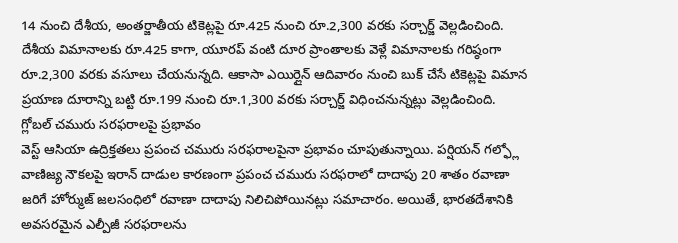14 నుంచి దేశీయ, అంతర్జాతీయ టికెట్లపై రూ.425 నుంచి రూ.2,300 వరకు సర్చార్జ్ వెల్లడించింది. దేశీయ విమానాలకు రూ.425 కాగా, యూరప్ వంటి దూర ప్రాంతాలకు వెళ్లే విమానాలకు గరిష్ఠంగా రూ.2,300 వరకు వసూలు చేయనున్నది. ఆకాసా ఎయిర్లైన్ ఆదివారం నుంచి బుక్ చేసే టికెట్లపై విమాన ప్రయాణ దూరాన్ని బట్టి రూ.199 నుంచి రూ.1,300 వరకు సర్చార్జ్ విధించనున్నట్లు వెల్లడించింది.
గ్లోబల్ చమురు సరఫరాలపై ప్రభావం
వెస్ట్ ఆసియా ఉద్రిక్తతలు ప్రపంచ చమురు సరఫరాలపైనా ప్రభావం చూపుతున్నాయి. పర్షియన్ గల్ఫ్లో వాణిజ్య నౌకలపై ఇరాన్ దాడుల కారణంగా ప్రపంచ చమురు సరఫరాలో దాదాపు 20 శాతం రవాణా జరిగే హోర్ముజ్ జలసంధిలో రవాణా దాదాపు నిలిచిపోయినట్లు సమాచారం. అయితే, భారతదేశానికి అవసరమైన ఎల్పీజీ సరఫరాలను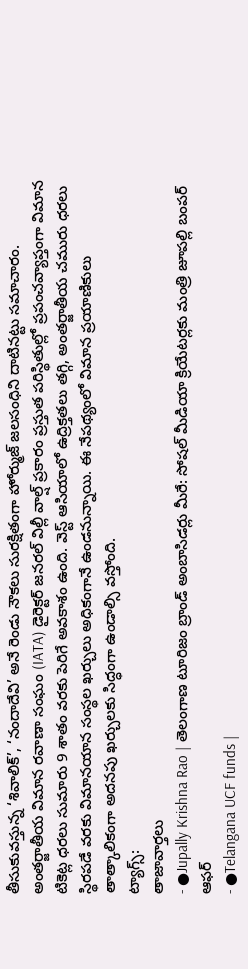తీసుకువస్తున్న ‘శివాలిక్’, ‘నందాదేవి’ అనే రెండు నౌకలు సురక్షితంగా హోర్ముజ్ జలసంధిని దాటినట్టు సమాచారం. అంతర్జాతీయ విమాన రవాణా సంఘం (IATA) డైరెక్టర్ జనరల్ విల్లీ వాల్ష్ ప్రకారం ప్రస్తుత పరిస్థితుల్లో ప్రపంచవ్యాప్తంగా విమాన టికెట్ల ధరలు సుమారు 9 శాతం వరకు పెరిగే అవకాశం ఉంది. వెస్ట్ ఆసియాలో ఉద్రిక్తతలు తగ్గి, అంతర్జాతీయ చమురు ధరలు స్థిరపడే వరకు విమానయాన సంస్థల ఖర్చులు అధికంగానే ఉండనున్నాయి. ఈ నేపథ్యంలో విమాన ప్రయాణికులు తాత్కాలికంగా అదనపు ఖర్చులకు సిద్ధంగా ఉండాల్సి వస్తోంది.
ట్యాగ్స్:
తాజావార్తలు
- ●Jupally Krishna Rao | తెలంగాణ టూరిజం బ్రాండ్ అంబాసిడర్లు మీరే: సోషల్ మీడియా క్రియేటర్లకు మంత్రి జూపల్లి బంపర్ ఆఫర్
- ●Telangana UCF funds |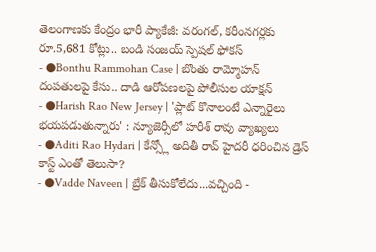తెలంగాణకు కేంద్రం భారీ ప్యాకేజీ: వరంగల్, కరీంనగర్లకు రూ.5,681 కోట్లు.. బండి సంజయ్ స్పెషల్ ఫోకస్
- ●Bonthu Rammohan Case | బొంతు రామ్మోహన్ దంపతులపై కేసు.. దాడి ఆరోపణలపై పోలీసుల యాక్షన్
- ●Harish Rao New Jersey | 'ప్లాట్ కొనాలంటే ఎన్నారైలు భయపడుతున్నారు' : న్యూజెర్సీలో హరీశ్ రావు వ్యాఖ్యలు
- ●Aditi Rao Hydari | కేన్స్లో అదితీ రావ్ హైదరీ ధరించిన డ్రెస్ కాస్ట్ ఎంతో తెలుసా?
- ●Vadde Naveen | బ్రేక్ తీసుకోలేదు...వచ్చింది -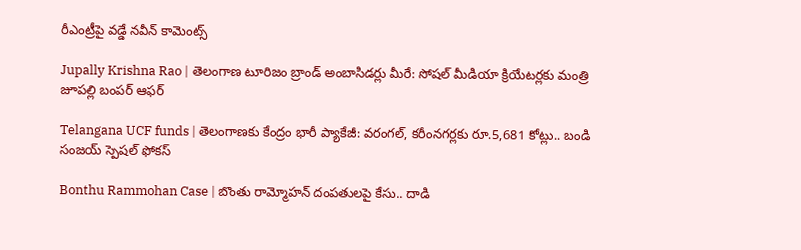రీఎంట్రీపై వడ్డే నవీన్ కామెంట్స్

Jupally Krishna Rao | తెలంగాణ టూరిజం బ్రాండ్ అంబాసిడర్లు మీరే: సోషల్ మీడియా క్రియేటర్లకు మంత్రి జూపల్లి బంపర్ ఆఫర్

Telangana UCF funds | తెలంగాణకు కేంద్రం భారీ ప్యాకేజీ: వరంగల్, కరీంనగర్లకు రూ.5,681 కోట్లు.. బండి సంజయ్ స్పెషల్ ఫోకస్

Bonthu Rammohan Case | బొంతు రామ్మోహన్ దంపతులపై కేసు.. దాడి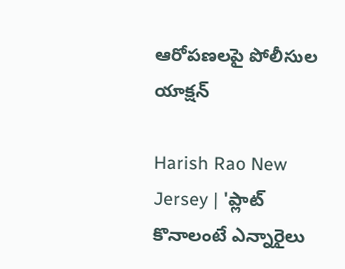ఆరోపణలపై పోలీసుల యాక్షన్

Harish Rao New Jersey | 'ప్లాట్ కొనాలంటే ఎన్నారైలు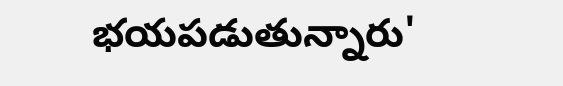భయపడుతున్నారు'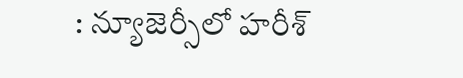: న్యూజెర్సీలో హరీశ్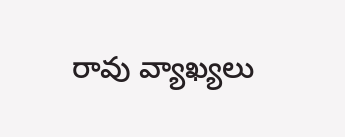రావు వ్యాఖ్యలు